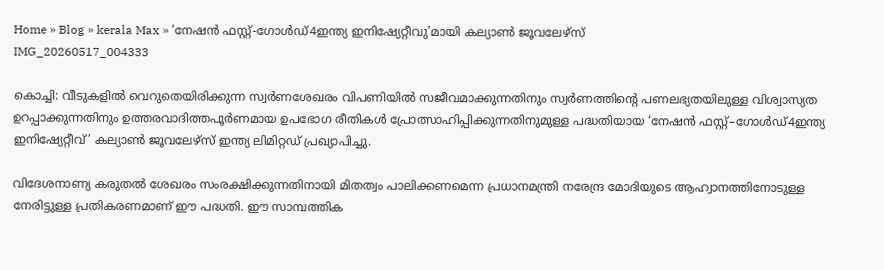Home » Blog » kerala Max » ‘നേഷന്‍ ഫസ്റ്റ്-ഗോള്‍ഡ്4ഇന്ത്യ ഇനിഷ്യേറ്റീവു’മായി കല്യാണ്‍ ജൂവലേഴ്‌സ്
IMG_20260517_004333

കൊച്ചി: വീടുകളിൽ വെറുതെയിരിക്കുന്ന സ്വർണശേഖരം വിപണിയിൽ സജീവമാക്കുന്നതിനും സ്വർണത്തിന്‍റെ പണലഭ്യതയിലുള്ള വിശ്വാസ്യത ഉറപ്പാക്കുന്നതിനും ഉത്തരവാദിത്തപൂർണമായ ഉപഭോഗ രീതികൾ പ്രോത്സാഹിപ്പിക്കുന്നതിനുമുള്ള പദ്ധതിയായ ‘നേഷൻ ഫസ്റ്റ്–ഗോൾഡ്4ഇന്ത്യ ഇനിഷ്യേറ്റീവ്’ കല്യാൺ ജൂവലേഴ്‌സ് ഇന്ത്യ ലിമിറ്റഡ് പ്രഖ്യാപിച്ചു.

വിദേശനാണ്യ കരുതല്‍ ശേഖരം സംരക്ഷിക്കുന്നതിനായി മിതത്വം പാലിക്കണമെന്ന പ്രധാനമന്ത്രി നരേന്ദ്ര മോദിയുടെ ആഹ്വാനത്തിനോടുള്ള നേരിട്ടുള്ള പ്രതികരണമാണ് ഈ പദ്ധതി. ഈ സാമ്പത്തിക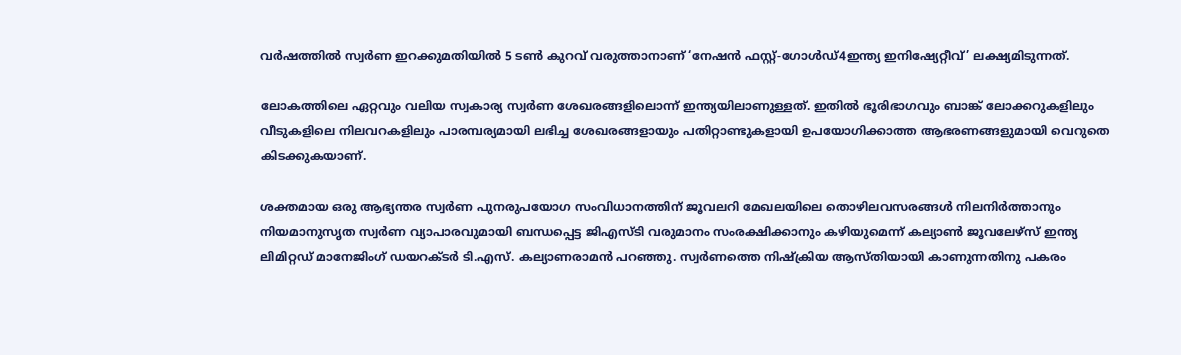വര്‍ഷത്തില്‍ സ്വര്‍ണ ഇറക്കുമതിയില്‍ 5 ടണ്‍ കുറവ് വരുത്താനാണ് ‘നേഷന്‍ ഫസ്റ്റ്-ഗോള്‍ഡ്4ഇന്ത്യ ഇനിഷ്യേറ്റീവ്’ ലക്ഷ്യമിടുന്നത്.

ലോകത്തിലെ ഏറ്റവും വലിയ സ്വകാര്യ സ്വര്‍ണ ശേഖരങ്ങളിലൊന്ന് ഇന്ത്യയിലാണുള്ളത്. ഇതില്‍ ഭൂരിഭാഗവും ബാങ്ക് ലോക്കറുകളിലും വീടുകളിലെ നിലവറകളിലും പാരമ്പര്യമായി ലഭിച്ച ശേഖരങ്ങളായും പതിറ്റാണ്ടുകളായി ഉപയോഗിക്കാത്ത ആഭരണങ്ങളുമായി വെറുതെ കിടക്കുകയാണ്.

ശക്തമായ ഒരു ആഭ്യന്തര സ്വർണ പുനരുപയോഗ സംവിധാനത്തിന് ജൂവലറി മേഖലയിലെ തൊഴിലവസരങ്ങള്‍ നിലനിര്‍ത്താനും നിയമാനുസൃത സ്വർണ വ്യാപാരവുമായി ബന്ധപ്പെട്ട ജിഎസ്‌ടി വരുമാനം സംരക്ഷിക്കാനും കഴിയുമെന്ന് കല്യാണ്‍ ജൂവലേഴ്‌സ് ഇന്ത്യ ലിമിറ്റഡ് മാനേജിംഗ് ഡയറക്‌ടര്‍ ടി.എസ്. കല്യാണരാമന്‍ പറഞ്ഞു. സ്വര്‍ണത്തെ നിഷ്‌ക്രിയ ആസ്തിയായി കാണുന്നതിനു പകരം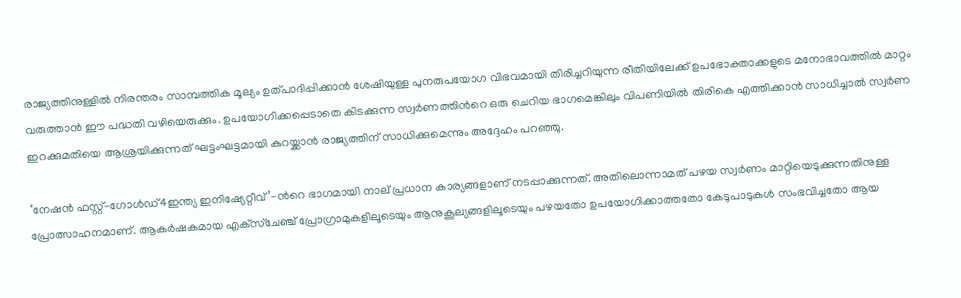രാജ്യത്തിനുള്ളില്‍ നിരന്തരം സാമ്പത്തിക മൂല്യം ഉത്പാദിപ്പിക്കാന്‍ ശേഷിയുള്ള പുനരുപയോഗ വിഭവമായി തിരിച്ചറിയുന്ന രീതിയിലേക്ക് ഉപഭോക്താക്കളുടെ മനോഭാവത്തില്‍ മാറ്റം വരുത്താന്‍ ഈ പദ്ധതി വഴിയെരുക്കും. ഉപയോഗിക്കപ്പെടാതെ കിടക്കുന്ന സ്വര്‍ണത്തിന്‍റെ ഒരു ചെറിയ ഭാഗമെങ്കിലും വിപണിയില്‍ തിരികെ എത്തിക്കാന്‍ സാധിച്ചാല്‍ സ്വര്‍ണ ഇറക്കുമതിയെ ആശ്രയിക്കുന്നത് ഘട്ടംഘട്ടമായി കുറയ്ക്കാന്‍ രാജ്യത്തിന് സാധിക്കുമെന്നും അദ്ദേഹം പറഞ്ഞു.

‘നേഷന്‍ ഫസ്റ്റ്-ഗോള്‍ഡ്4ഇന്ത്യ ഇനിഷ്യേറ്റീവ്’-ന്‍റെ ഭാഗമായി നാല് പ്രധാന കാര്യങ്ങളാണ് നടപ്പാക്കുന്നത്. അതിലൊന്നാമത് പഴയ സ്വര്‍ണം മാറ്റിയെടുക്കുന്നതിനുള്ള പ്രോത്സാഹനമാണ്. ആകര്‍ഷകമായ എക്‌സ്‌ചേഞ്ച് പ്രോഗ്രാമുകളിലൂടെയും ആനുകൂല്യങ്ങളിലൂടെയും പഴയതോ ഉപയോഗിക്കാത്തതോ കേടുപാടുകൾ സംഭവിച്ചതോ ആയ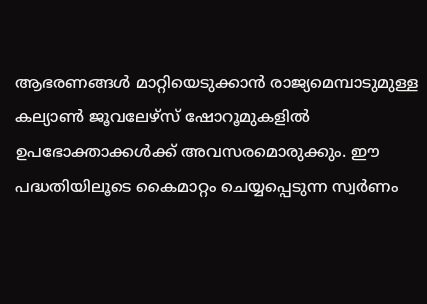ആഭരണങ്ങള്‍ മാറ്റിയെടുക്കാന്‍ രാജ്യമെമ്പാടുമുള്ള കല്യാണ്‍ ജൂവലേഴ്‌സ് ഷോറൂമുകളില്‍ ഉപഭോക്താക്കള്‍ക്ക് അവസരമൊരുക്കും. ഈ പദ്ധതിയിലൂടെ കൈമാറ്റം ചെയ്യപ്പെടുന്ന സ്വര്‍ണം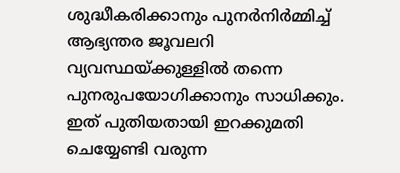ശുദ്ധീകരിക്കാനും പുനര്‍നിര്‍മ്മിച്ച് ആഭ്യന്തര ജൂവലറി വ്യവസ്ഥയ്ക്കുള്ളില്‍ തന്നെ പുനരുപയോഗിക്കാനും സാധിക്കും. ഇത് പുതിയതായി ഇറക്കുമതി ചെയ്യേണ്ടി വരുന്ന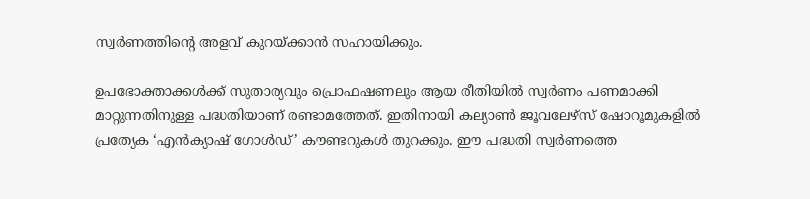സ്വര്‍ണത്തിന്‍റെ അളവ് കുറയ്ക്കാന്‍ സഹായിക്കും.

ഉപഭോക്താക്കള്‍ക്ക് സുതാര്യവും പ്രൊഫഷണലും ആയ രീതിയില്‍ സ്വര്‍ണം പണമാക്കി മാറ്റുന്നതിനുള്ള പദ്ധതിയാണ് രണ്ടാമത്തേത്. ഇതിനായി കല്യാണ്‍ ജൂവലേഴ്‌സ് ഷോറൂമുകളില്‍ പ്രത്യേക ‘എന്‍ക്യാഷ് ഗോള്‍ഡ്’ കൗണ്ടറുകള്‍ തുറക്കും. ഈ പദ്ധതി സ്വര്‍ണത്തെ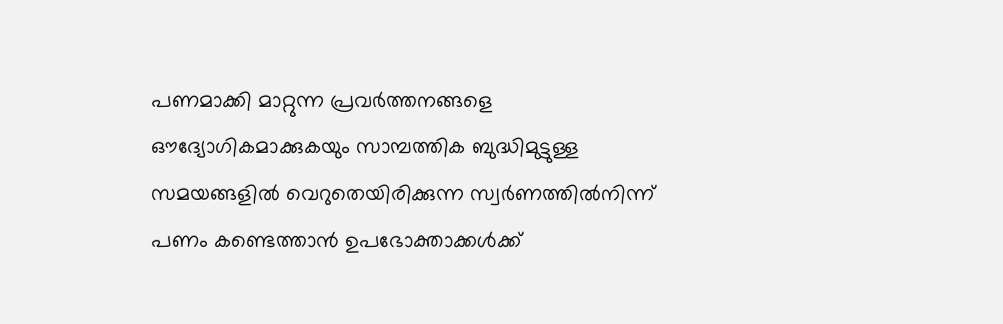പണമാക്കി മാറ്റുന്ന പ്രവര്‍ത്തനങ്ങളെ ഔദ്യോഗികമാക്കുകയും സാമ്പത്തിക ബുദ്ധിമുട്ടുള്ള സമയങ്ങളില്‍ വെറുതെയിരിക്കുന്ന സ്വര്‍ണത്തില്‍നിന്ന് പണം കണ്ടെത്താന്‍ ഉപഭോക്താക്കള്‍ക്ക്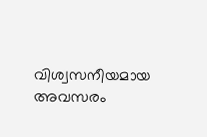വിശ്വസനീയമായ അവസരം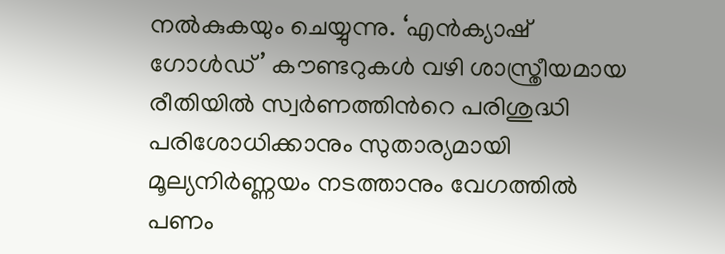നല്‍കുകയും ചെയ്യുന്നു. ‘എന്‍ക്യാഷ് ഗോള്‍ഡ്’ കൗണ്ടറുകള്‍ വഴി ശാസ്ത്രീയമായ രീതിയില്‍ സ്വര്‍ണത്തിന്‍റെ പരിശുദ്ധി പരിശോധിക്കാനും സുതാര്യമായി മൂല്യനിര്‍ണ്ണയം നടത്താനും വേഗത്തില്‍ പണം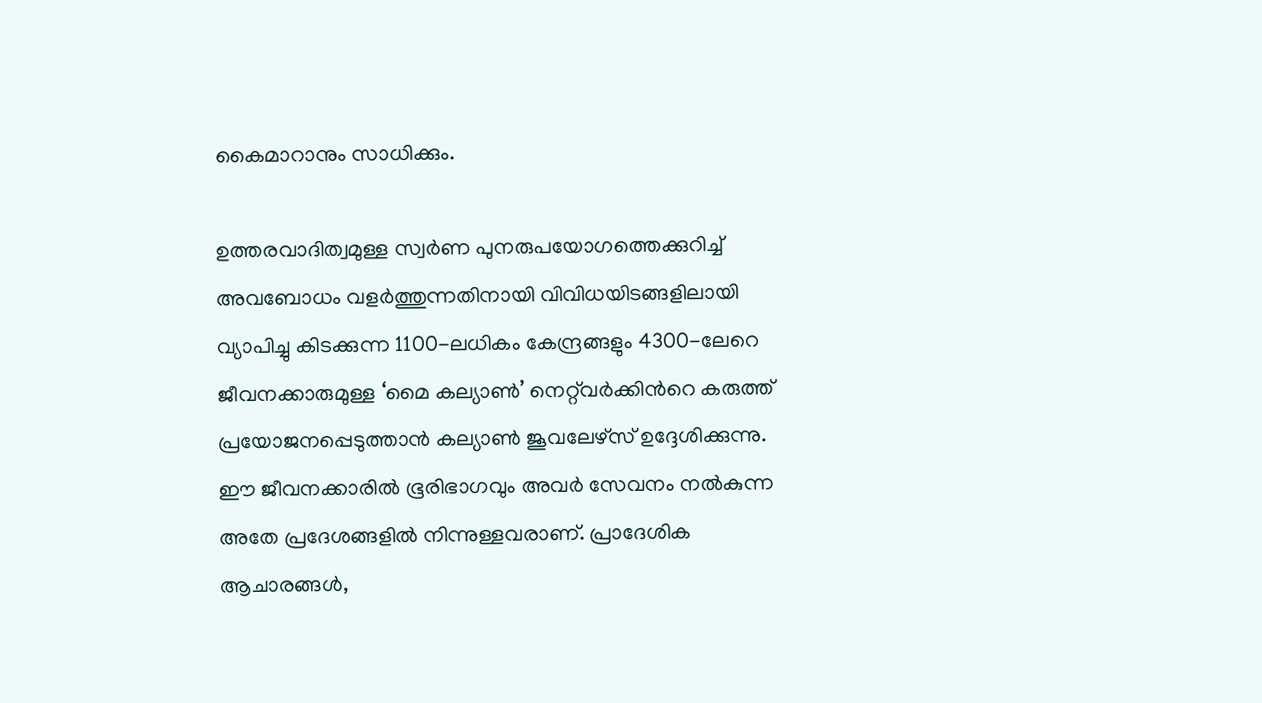കൈമാറാനും സാധിക്കും.

ഉത്തരവാദിത്വമുള്ള സ്വര്‍ണ പുനരുപയോഗത്തെക്കുറിച്ച് അവബോധം വളര്‍ത്തുന്നതിനായി വിവിധയിടങ്ങളിലായി വ്യാപിച്ചു കിടക്കുന്ന 1100-ലധികം കേന്ദ്രങ്ങളും 4300-ലേറെ ജീവനക്കാരുമുള്ള ‘മൈ കല്യാണ്‍’ നെറ്റ്‌വര്‍ക്കിന്‍റെ കരുത്ത് പ്രയോജനപ്പെടുത്താന്‍ കല്യാണ്‍ ജൂവലേഴ്‌സ് ഉദ്ദേശിക്കുന്നു. ഈ ജീവനക്കാരില്‍ ഭൂരിഭാഗവും അവര്‍ സേവനം നല്‍കുന്ന അതേ പ്രദേശങ്ങളിൽ നിന്നുള്ളവരാണ്. പ്രാദേശിക ആചാരങ്ങൾ,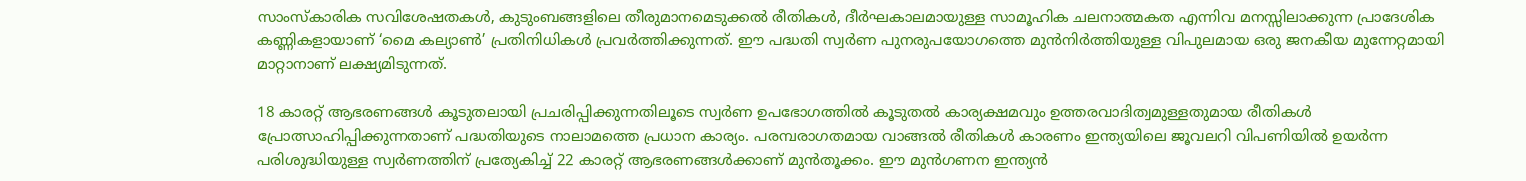സാംസ്കാരിക സവിശേഷതകൾ, കുടുംബങ്ങളിലെ തീരുമാനമെടുക്കൽ രീതികൾ, ദീർഘകാലമായുള്ള സാമൂഹിക ചലനാത്മകത എന്നിവ മനസ്സിലാക്കുന്ന പ്രാദേശിക കണ്ണികളായാണ് ‘മൈ കല്യാൺ’ പ്രതിനിധികള്‍ പ്രവർത്തിക്കുന്നത്. ഈ പദ്ധതി സ്വര്‍ണ പുനരുപയോഗത്തെ മുന്‍നിര്‍ത്തിയുള്ള വിപുലമായ ഒരു ജനകീയ മുന്നേറ്റമായി മാറ്റാനാണ് ലക്ഷ്യമിടുന്നത്.

18 കാരറ്റ് ആഭരണങ്ങള്‍ കൂടുതലായി പ്രചരിപ്പിക്കുന്നതിലൂടെ സ്വര്‍ണ ഉപഭോഗത്തില്‍ കൂടുതല്‍ കാര്യക്ഷമവും ഉത്തരവാദിത്വമുള്ളതുമായ രീതികള്‍ പ്രോത്സാഹിപ്പിക്കുന്നതാണ് പദ്ധതിയുടെ നാലാമത്തെ പ്രധാന കാര്യം. പരമ്പരാഗതമായ വാങ്ങല്‍ രീതികള്‍ കാരണം ഇന്ത്യയിലെ ജൂവലറി വിപണിയില്‍ ഉയര്‍ന്ന പരിശുദ്ധിയുള്ള സ്വര്‍ണത്തിന് പ്രത്യേകിച്ച് 22 കാരറ്റ് ആഭരണങ്ങള്‍ക്കാണ് മുന്‍തൂക്കം. ഈ മുന്‍ഗണന ഇന്ത്യന്‍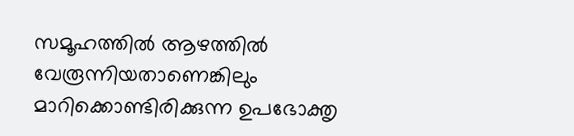സമൂഹത്തില്‍ ആഴത്തില്‍ വേരൂന്നിയതാണെങ്കിലും മാറിക്കൊണ്ടിരിക്കുന്ന ഉപഭോക്തൃ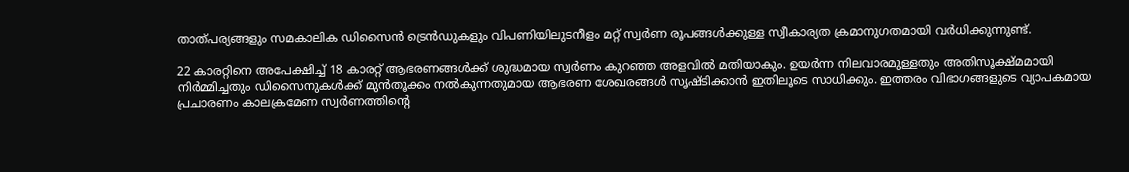താത്പര്യങ്ങളും സമകാലിക ഡിസൈന്‍ ട്രെന്‍ഡുകളും വിപണിയിലുടനീളം മറ്റ് സ്വര്‍ണ രൂപങ്ങള്‍ക്കുള്ള സ്വീകാര്യത ക്രമാനുഗതമായി വര്‍ധിക്കുന്നുണ്ട്.

22 കാരറ്റിനെ അപേക്ഷിച്ച് 18 കാരറ്റ് ആഭരണങ്ങള്‍ക്ക് ശുദ്ധമായ സ്വര്‍ണം കുറഞ്ഞ അളവില്‍ മതിയാകും. ഉയര്‍ന്ന നിലവാരമുള്ളതും അതിസൂക്ഷ്മമായി നിര്‍മ്മിച്ചതും ഡിസൈനുകള്‍ക്ക് മുന്‍തൂക്കം നല്‍കുന്നതുമായ ആഭരണ ശേഖരങ്ങള്‍ സൃഷ്ടിക്കാന്‍ ഇതിലൂടെ സാധിക്കും. ഇത്തരം വിഭാഗങ്ങളുടെ വ്യാപകമായ പ്രചാരണം കാലക്രമേണ സ്വര്‍ണത്തിന്‍റെ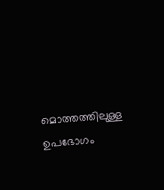മൊത്തത്തിലുള്ള ഉപഭോഗം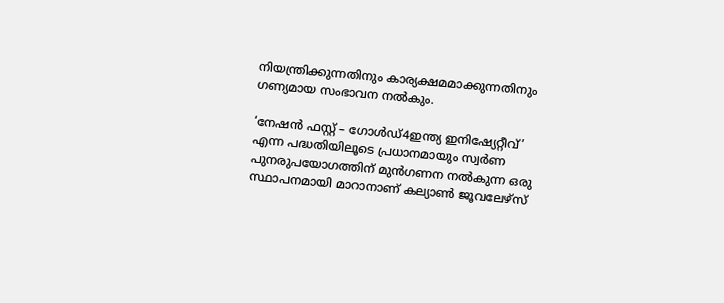നിയന്ത്രിക്കുന്നതിനും കാര്യക്ഷമമാക്കുന്നതിനും ഗണ്യമായ സംഭാവന നല്‍കും.

‘നേഷന്‍ ഫസ്റ്റ് – ഗോള്‍ഡ്4ഇന്ത്യ ഇനിഷ്യേറ്റീവ്’ എന്ന പദ്ധതിയിലൂടെ പ്രധാനമായും സ്വര്‍ണ പുനരുപയോഗത്തിന് മുന്‍ഗണന നല്‍കുന്ന ഒരു സ്ഥാപനമായി മാറാനാണ് കല്യാണ്‍ ജൂവലേഴ്‌സ്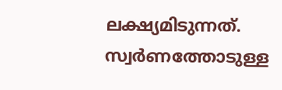ലക്ഷ്യമിടുന്നത്. സ്വര്‍ണത്തോടുള്ള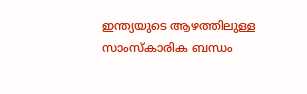ഇന്ത്യയുടെ ആഴത്തിലുള്ള സാംസ്‌കാരിക ബന്ധം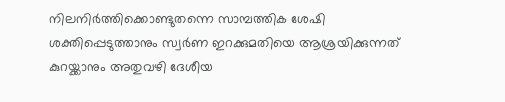നിലനിര്‍ത്തിക്കൊണ്ടുതന്നെ സാമ്പത്തിക ശേഷി ശക്തിപ്പെടുത്താനും സ്വര്‍ണ ഇറക്കുമതിയെ ആശ്രയിക്കുന്നത് കുറയ്ക്കാനും അതുവഴി ദേശീയ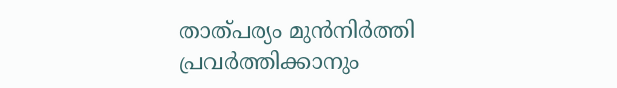താത്പര്യം മുന്‍നിര്‍ത്തി പ്രവര്‍ത്തിക്കാനും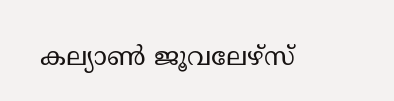കല്യാണ്‍ ജൂവലേഴ്‌സ്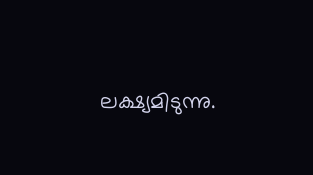ലക്ഷ്യമിടുന്നു.